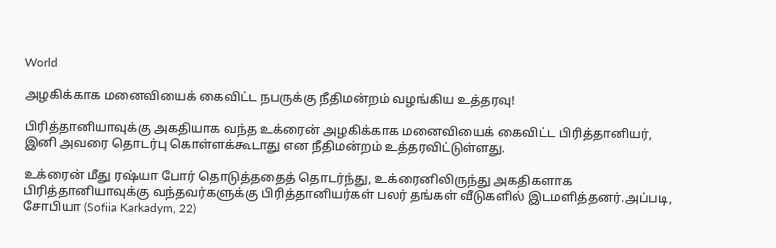World

அழகிக்காக மனைவியைக் கைவிட்ட நபருக்கு நீதிமன்றம் வழங்கிய உத்தரவு!

பிரித்தானியாவுக்கு அகதியாக வந்த உக்ரைன் அழகிக்காக மனைவியைக் கைவிட்ட பிரித்தானியர், இனி அவரை தொடர்பு கொள்ளக்கூடாது என நீதிமன்றம் உத்தரவிட்டுள்ளது.

உக்ரைன் மீது ரஷ்யா போர் தொடுத்ததைத் தொடர்ந்து, உக்ரைனிலிருந்து அகதிகளாக பிரித்தானியாவுக்கு வந்தவர்களுக்கு பிரித்தானியர்கள் பலர் தங்கள் வீடுகளில் இடமளித்தனர்.அப்படி, சோபியா (Sofiia Karkadym, 22)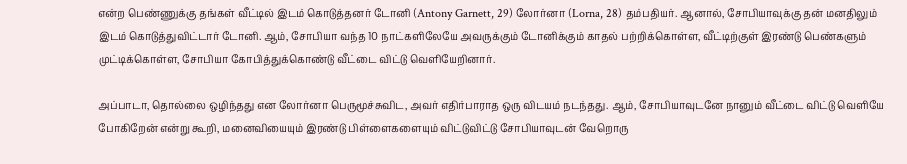என்ற பெண்ணுக்கு தங்கள் வீட்டில் இடம் கொடுத்தனர் டோனி (Antony Garnett, 29) லோர்னா (Lorna, 28) தம்பதியர். ஆனால், சோபியாவுக்கு தன் மனதிலும் இடம் கொடுத்துவிட்டார் டோனி. ஆம், சோபியா வந்த 10 நாட்களிலேயே அவருக்கும் டோனிக்கும் காதல் பற்றிக்கொள்ள, வீட்டிற்குள் இரண்டு பெண்களும் முட்டிக்கொள்ள, சோபியா கோபித்துக்கொண்டு வீட்டை விட்டு வெளியேறினார்.

அப்பாடா, தொல்லை ஒழிந்தது என லோர்னா பெருமூச்சுவிட, அவர் எதிர்பாராத ஒரு விடயம் நடந்தது. ஆம், சோபியாவுடனே நானும் வீட்டை விட்டு வெளியே போகிறேன் என்று கூறி, மனைவியையும் இரண்டு பிள்ளைகளையும் விட்டுவிட்டு சோபியாவுடன் வேறொரு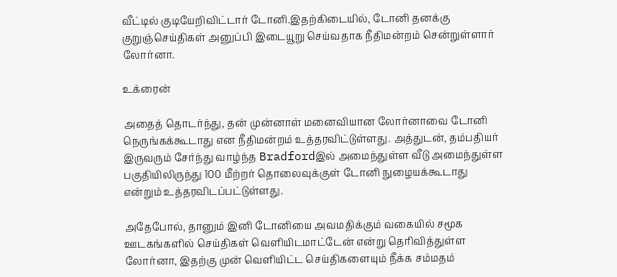வீட்டில் குடியேறிவிட்டார் டோனி.இதற்கிடையில், டோனி தனக்கு குறுஞ்செய்திகள் அனுப்பி இடையூறு செய்வதாக நீதிமன்றம் சென்றுள்ளார் லோர்னா.

உக்ரைன்

அதைத் தொடர்ந்து, தன் முன்னாள் மனைவியான லோர்னாவை டோனி நெருங்கக்கூடாது என நீதிமன்றம் உத்தரவிட்டுள்ளது. அத்துடன், தம்பதியர் இருவரும் சேர்ந்து வாழ்ந்த Bradfordஇல் அமைந்துள்ள வீடு அமைந்துள்ள பகுதியிலிருந்து 100 மீற்றர் தொலைவுக்குள் டோனி நுழையக்கூடாது என்றும் உத்தரவிடப்பட்டுள்ளது.

அதேபோல், தானும் இனி டோனியை அவமதிக்கும் வகையில் சமூக ஊடகங்களில் செய்திகள் வெளியிடமாட்டேன் என்று தெரிவித்துள்ள லோர்னா, இதற்கு முன் வெளியிட்ட செய்திகளையும் நீக்க சம்மதம்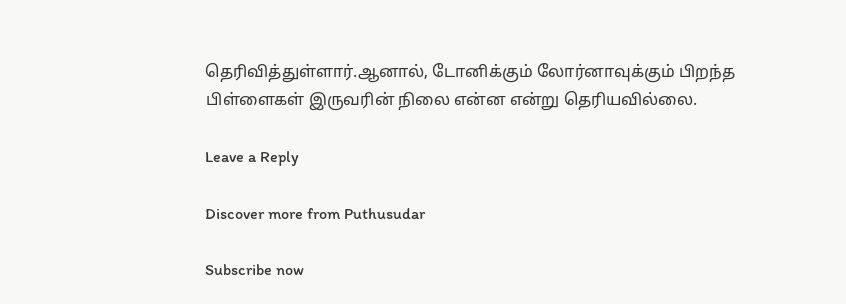தெரிவித்துள்ளார்.ஆனால், டோனிக்கும் லோர்னாவுக்கும் பிறந்த பிள்ளைகள் இருவரின் நிலை என்ன என்று தெரியவில்லை.

Leave a Reply

Discover more from Puthusudar

Subscribe now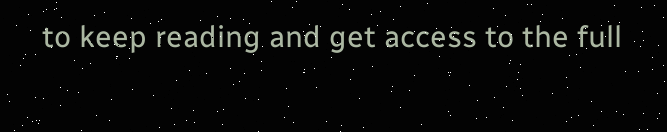to keep reading and get access to the full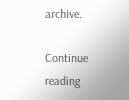archive.

Continue reading